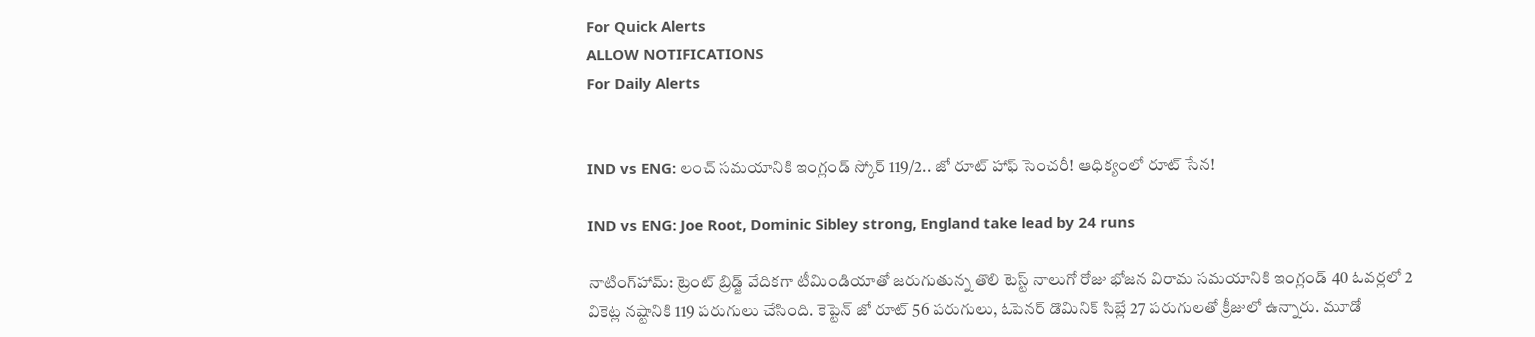For Quick Alerts
ALLOW NOTIFICATIONS
For Daily Alerts


IND vs ENG: లంచ్‌ సమయానికి ఇంగ్లండ్ స్కోర్ 119/2.. జో రూట్ హాఫ్ సెంచరీ! ఆధిక్యంలో రూట్ సేన!

IND vs ENG: Joe Root, Dominic Sibley strong, England take lead by 24 runs

నాటింగ్‌హామ్: ట్రెంట్ బ్రిడ్జ్ వేదికగా టీమిండియాతో జరుగుతున్న తొలి టెస్ట్ నాలుగో రోజు భోజన విరామ సమయానికి ఇంగ్లండ్ 40 ఓవర్లలో 2 వికెట్ల నష్టానికి 119 పరుగులు చేసింది. కెప్టెన్ జో రూట్ 56 పరుగులు, ఓపెనర్ డొమినిక్ సిబ్లే 27 పరుగులతో క్రీజులో ఉన్నారు. మూడో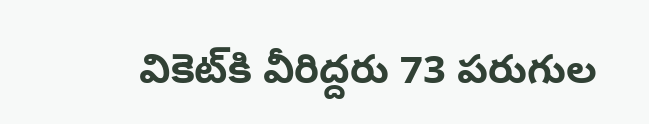వికెట్‌కి వీరిద్దరు 73 పరుగుల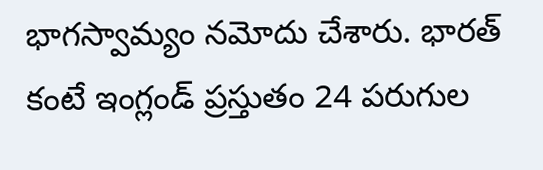భాగస్వామ్యం నమోదు చేశారు. భారత్ కంటే ఇంగ్లండ్ ప్రస్తుతం 24 పరుగుల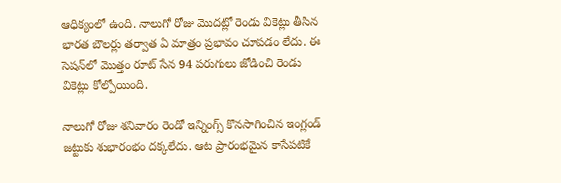ఆధిక్యంలో ఉంది. నాలుగో రోజు మొదట్లో రెండు వికెట్లు తీసిన భారత బౌలర్లు తర్వాత ఏ మాత్రం ప్రభావం చూపడం లేదు. ఈ సెషన్‌లో మొత్తం రూట్ సేన 94 పరుగులు జోడించి రెండు వికెట్లు కోల్పోయింది.

నాలుగో రోజు శనివారం రెండో ఇన్నింగ్స్ కొనసాగించిన ఇంగ్లండ్ జట్టుకు శుభారంభం దక్కలేదు. ఆట ప్రారంభమైన కాసేపటికే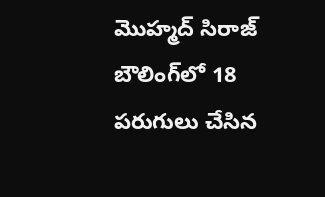మొహ్మద్ సిరాజ్‌ బౌలింగ్‌లో 18 పరుగులు చేసిన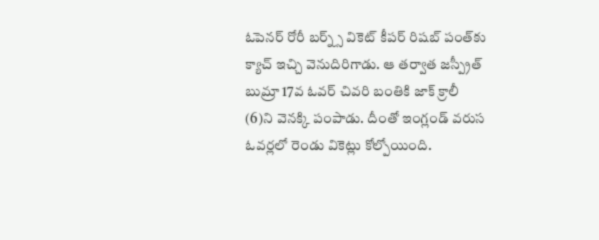ఓపెనర్ రోరీ బర్న్స్‌ వికెట్ కీపర్ రిషబ్ పంత్‌కు క్యాచ్‌ ఇచ్చి వెనుదిరిగాడు. ఆ తర్వాత జస్ప్రీత్ బుమ్రా 17వ ఓవర్‌ చివరి బంతికి జాక్‌ క్రాలీ (6)ని వెనక్కి పంపాడు. దీంతో ఇంగ్లండ్‌ వరుస ఓవర్లలో రెండు వికెట్లు కోల్పోయింది.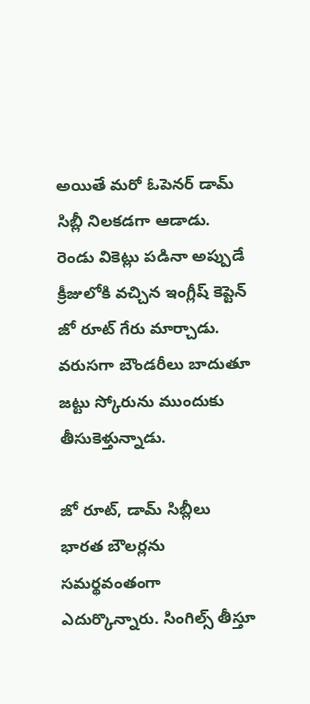అయితే మరో ఓపెనర్ డామ్‌ సిబ్లీ నిలకడగా ఆడాడు. రెండు వికెట్లు పడినా అప్పుడే క్రీజులోకి వచ్చిన ఇంగ్లీష్ కెప్టెన్‌ జో రూట్‌ గేరు మార్చాడు. వరుసగా బౌండరీలు బాదుతూ జట్టు స్కోరును ముందుకు తీసుకెళ్తున్నాడు.

జో రూట్‌, డామ్‌ సిబ్లీలు భారత బౌలర్లను సమర్థవంతంగా ఎదుర్కొన్నారు. సింగిల్స్ తీస్తూ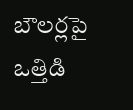బౌలర్లపై ఒత్తిడి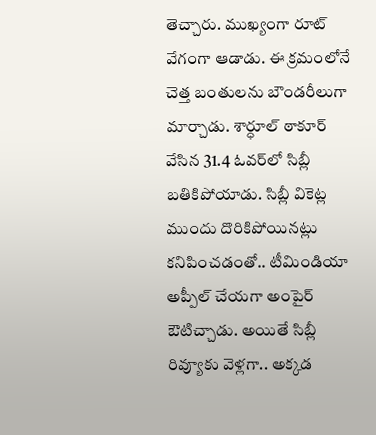తెచ్చారు. ముఖ్యంగా రూట్ వేగంగా ఆడాడు. ఈ క్రమంలోనే చెత్త బంతులను బౌండరీలుగా మార్చాడు. శార్ధూల్‌ ఠాకూర్‌ వేసిన 31.4 ఓవర్‌లో సిబ్లీ బతికిపోయాడు. సిబ్లీ వికెట్ల ముందు దొరికిపోయినట్లు కనిపించడంతో.. టీమిండియా అప్పీల్‌ చేయగా అంపైర్‌ ఔటిచ్చాడు. అయితే సిబ్లీ రివ్యూకు వెళ్లగా.. అక్కడ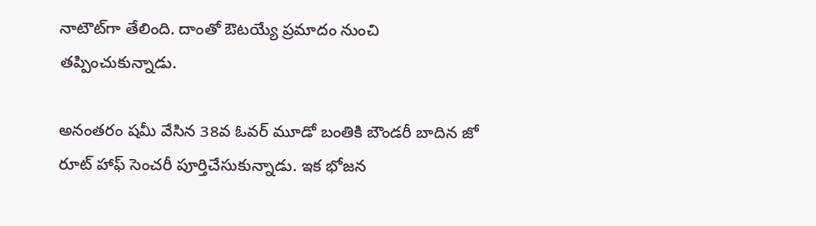నాటౌట్‌గా తేలింది. దాంతో ఔటయ్యే ప్రమాదం నుంచి తప్పించుకున్నాడు.

అనంతరం షమీ వేసిన 38వ ఓవర్ మూడో బంతికి బౌండరీ బాదిన జో రూట్‌ హాఫ్ సెంచరీ పూర్తిచేసుకున్నాడు. ఇక భోజన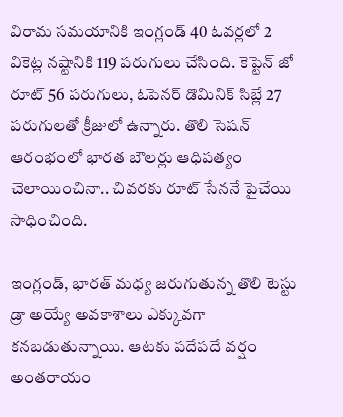విరామ సమయానికి ఇంగ్లండ్ 40 ఓవర్లలో 2 వికెట్ల నష్టానికి 119 పరుగులు చేసింది. కెప్టెన్ జో రూట్ 56 పరుగులు, ఓపెనర్ డొమినిక్ సిబ్లే 27 పరుగులతో క్రీజులో ఉన్నారు. తొలి సెషన్ ఆరంభంలో భారత బౌలర్లు ఆధిపత్యం చెలాయించినా.. చివరకు రూట్ సేననే పైచేయి సాధించింది.

ఇంగ్లండ్‌, భారత్‌ మధ్య జరుగుతున్న తొలి టెస్టు డ్రా అయ్యే అవకాశాలు ఎక్కువగా కనబడుతున్నాయి. ఆటకు పదేపదే వర్షం అంతరాయం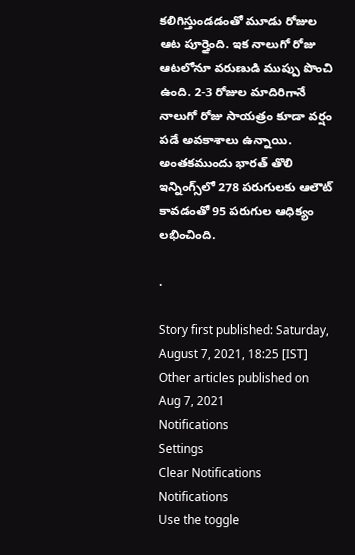కలిగిస్తుండడంతో మూడు రోజుల ఆట పూర్తైంది. ఇక నాలుగో రోజు ఆటలోనూ వరుణుడి ముప్పు పొంచి ఉంది. 2-3 రోజుల మాదిరిగానే నాలుగో రోజు సాయత్రం కూడా వర్షం పడే అవకాశాలు ఉన్నాయి. అంత‍కముందు భారత్‌ తొలి ఇన్నింగ్స్‌లో 278 పరుగులకు ఆలౌట్‌ కావడంతో 95 పరుగుల ఆధిక్యం లభించింది.

.

Story first published: Saturday, August 7, 2021, 18:25 [IST]
Other articles published on Aug 7, 2021
Notifications
Settings
Clear Notifications
Notifications
Use the toggle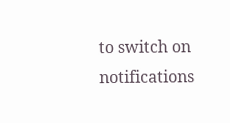to switch on notifications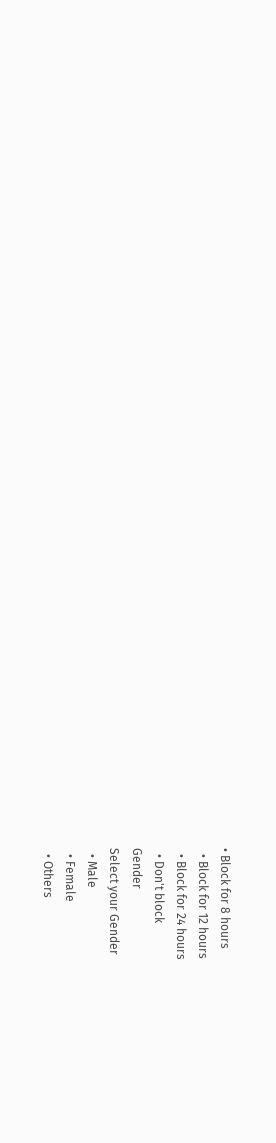• Block for 8 hours
  • Block for 12 hours
  • Block for 24 hours
  • Don't block
Gender
Select your Gender
  • Male
  • Female
  • Others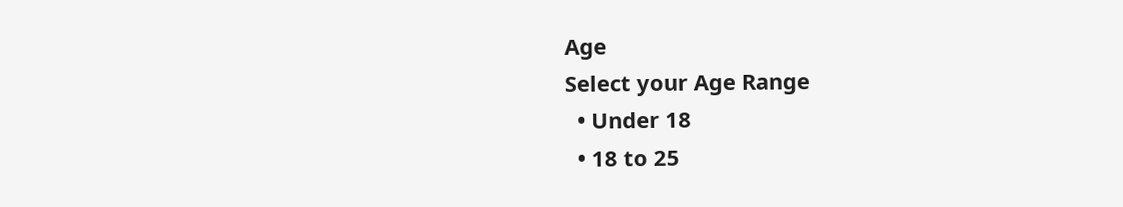Age
Select your Age Range
  • Under 18
  • 18 to 25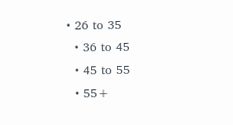• 26 to 35
  • 36 to 45
  • 45 to 55
  • 55+